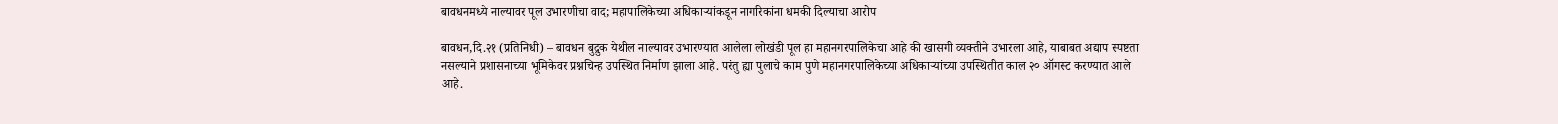बावधनमध्ये नाल्यावर पूल उभारणीचा वाद; महापालिकेच्या अधिकाऱ्यांकडून नागरिकांना धमकी दिल्याचा आरोप

बावधन,दि.२१ (प्रतिनिधी) – बावधन बुद्रुक येथील नाल्यावर उभारण्यात आलेला लोखंडी पूल हा महानगरपालिकेचा आहे की खासगी व्यक्तीने उभारला आहे, याबाबत अद्याप स्पष्टता नसल्याने प्रशासनाच्या भूमिकेवर प्रश्नचिन्ह उपस्थित निर्माण झाला आहे. परंतु ह्या पुलाचे काम पुणे महानगरपालिकेच्या अधिकाऱ्यांच्या उपस्थितीत काल २० ऑगस्ट करण्यात आले आहे.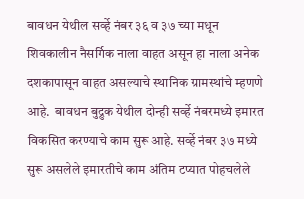बावधन येथील सर्व्हे नंबर ३६ व ३७ च्या मधून शिवकालीन नैसर्गिक नाला वाहत असून हा नाला अनेक दशकापासून वाहत असल्याचे स्थानिक ग्रामस्थांचे म्हणणे आहे.  बावधन बुद्रुक येथील दोन्ही सर्व्हे नंबरमध्ये इमारत विकसित करण्याचे काम सुरू आहे. सर्व्हे नंबर ३७ मध्ये सुरू असलेले इमारतीचे काम अंतिम टप्यात पोहचलेले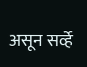असून सर्व्हे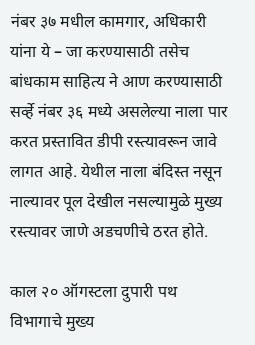नंबर ३७ मधील कामगार, अधिकारी यांना ये – जा करण्यासाठी तसेच बांधकाम साहित्य ने आण करण्यासाठी सर्व्हे नंबर ३६ मध्ये असलेल्या नाला पार करत प्रस्तावित डीपी रस्त्यावरून जावे लागत आहे. येथील नाला बंदिस्त नसून नाल्यावर पूल देखील नसल्यामुळे मुख्य रस्त्यावर जाणे अडचणीचे ठरत होते.

काल २० ऑगस्टला दुपारी पथ विभागाचे मुख्य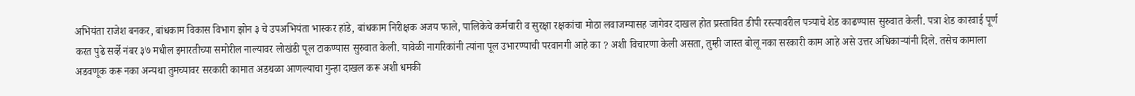अभियंता राजेश बनकर, बांधकाम विकास विभाग झोन ३ चे उपअभियंता भास्कर हांडे, बांधकाम निरीक्षक अजय फाले, पालिकेचे कर्मचारी व सुरक्षा रक्षकांचा मोठा लवाजम्यासह जागेवर दाखल होत प्रस्तावित डीपी रस्त्यावरील पत्र्याचे शेड काढण्यास सुरुवात केली. पत्रा शेड कारवाई पूर्ण करत पुढे सर्व्हे नंबर ३७ मधील इमारतीच्या समोरील नाल्यावर लोखंडी पूल टाकण्यास सुरुवात केली. यावेळी नागरिकांनी त्यांना पूल उभारण्याची परवानगी आहे का ? अशी विचारणा केली असता, तुम्ही जास्त बोलू नका सरकारी काम आहे असे उत्तर अधिकाऱ्यांनी दिले. तसेच कामाला अडवणूक करू नका अन्यथा तुमच्यावर सरकारी कामात अडथळा आणल्याचा गुन्हा दाखल करू अशी धमकी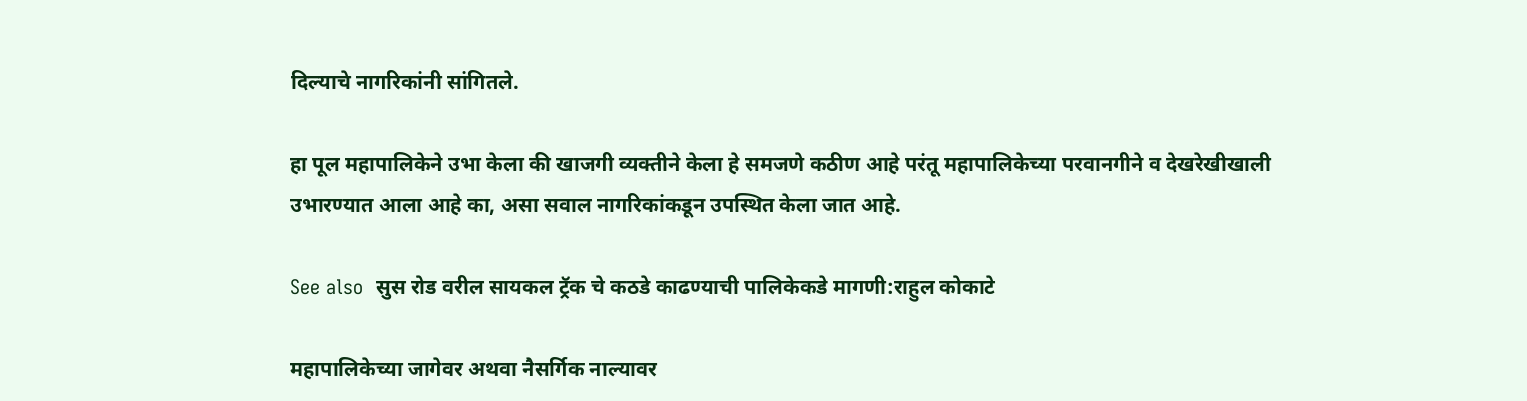दिल्याचे नागरिकांनी सांगितले.

हा पूल महापालिकेने उभा केला की खाजगी व्यक्तीने केला हे समजणे कठीण आहे परंतू महापालिकेच्या परवानगीने व देखरेखीखाली उभारण्यात आला आहे का, असा सवाल नागरिकांकडून उपस्थित केला जात आहे.

See also  सुस रोड वरील सायकल ट्रॅक चे कठडे काढण्याची पालिकेकडे मागणी:राहुल कोकाटे

महापालिकेच्या जागेवर अथवा नैसर्गिक नाल्यावर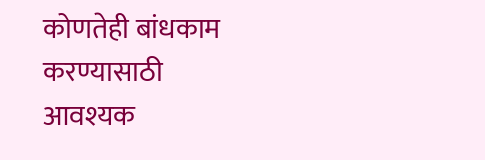कोणतेही बांधकाम करण्यासाठी आवश्यक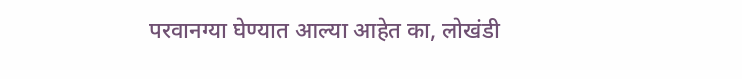परवानग्या घेण्यात आल्या आहेत का, लोखंडी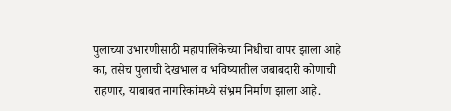पुलाच्या उभारणीसाठी महापालिकेच्या निधीचा वापर झाला आहे का, तसेच पुलाची देखभाल व भविष्यातील जबाबदारी कोणाची राहणार, याबाबत नागरिकांमध्ये संभ्रम निर्माण झाला आहे.